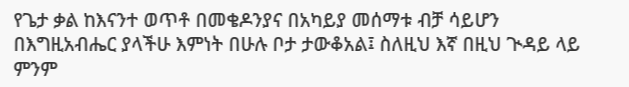የጌታ ቃል ከእናንተ ወጥቶ በመቄዶንያና በአካይያ መሰማቱ ብቻ ሳይሆን በእግዚአብሔር ያላችሁ እምነት በሁሉ ቦታ ታውቆአል፤ ስለዚህ እኛ በዚህ ጒዳይ ላይ ምንም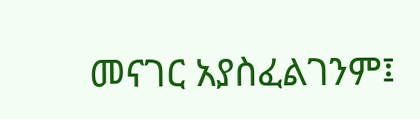መናገር አያስፈልገንም፤